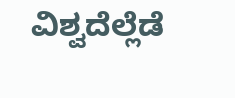ವಿಶ್ವದೆಲ್ಲೆಡೆ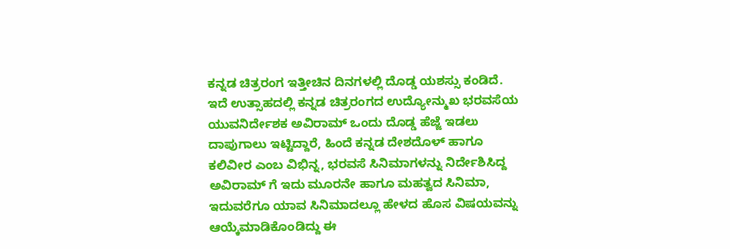ಕನ್ನಡ ಚಿತ್ರರಂಗ ಇತ್ತೀಚಿನ ದಿನಗಳಲ್ಲಿ ದೊಡ್ಡ ಯಶಸ್ಸು ಕಂಡಿದೆ. ಇದೆ ಉತ್ಸಾಹದಲ್ಲಿ ಕನ್ನಡ ಚಿತ್ರರಂಗದ ಉದ್ಯೋನ್ಮುಖ ಭರವಸೆಯ ಯುವನಿರ್ದೇಶಕ ಅವಿರಾಮ್ ಒಂದು ದೊಡ್ಡ ಹೆಜ್ಜೆ ಇಡಲು ದಾಪುಗಾಲು ಇಟ್ಟಿದ್ದಾರೆ, ಹಿಂದೆ ಕನ್ನಡ ದೇಶದೊಳ್ ಹಾಗೂ ಕಲಿವೀರ ಎಂಬ ವಿಭಿನ್ನ, ಭರವಸೆ ಸಿನಿಮಾಗಳನ್ನು ನಿರ್ದೇಶಿಸಿದ್ದ ಅವಿರಾಮ್ ಗೆ ಇದು ಮೂರನೇ ಹಾಗೂ ಮಹತ್ವದ ಸಿನಿಮಾ, ಇದುವರೆಗೂ ಯಾವ ಸಿನಿಮಾದಲ್ಲೂ ಹೇಳದ ಹೊಸ ವಿಷಯವನ್ನು ಆಯ್ಕೆಮಾಡಿಕೊಂಡಿದ್ದು ಈ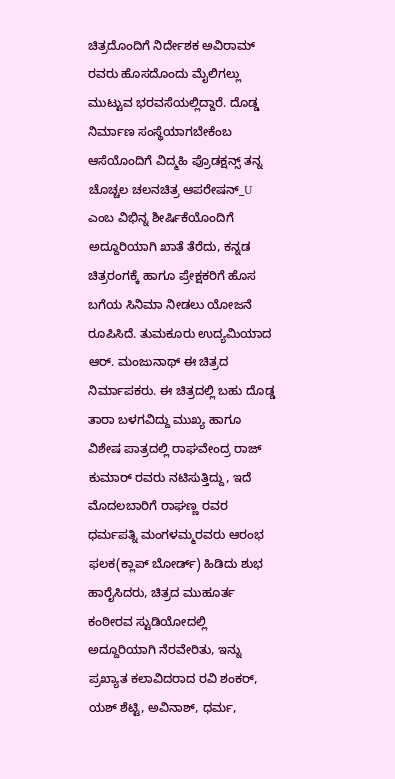ಚಿತ್ರದೊಂದಿಗೆ ನಿರ್ದೇಶಕ ಅವಿರಾಮ್ ರವರು ಹೊಸದೊಂದು ಮೈಲಿಗಲ್ಲು ಮುಟ್ಟುವ ಭರವಸೆಯಲ್ಲಿದ್ದಾರೆ. ದೊಡ್ಡ ನಿರ್ಮಾಣ ಸಂಸ್ಥೆಯಾಗಬೇಕೆಂಬ ಆಸೆಯೊಂದಿಗೆ ವಿದ್ಮಹಿ ಪ್ರೊಡಕ್ಷನ್ಸ್ ತನ್ನ ಚೊಚ್ಚಲ ಚಲನಚಿತ್ರ ಆಪರೇಷನ್_U ಎಂಬ ವಿಭಿನ್ನ ಶೀರ್ಷಿಕೆಯೊಂದಿಗೆ ಅದ್ದೂರಿಯಾಗಿ ಖಾತೆ ತೆರೆದು, ಕನ್ನಡ ಚಿತ್ರರಂಗಕ್ಕೆ ಹಾಗೂ ಪ್ರೇಕ್ಷಕರಿಗೆ ಹೊಸ ಬಗೆಯ ಸಿನಿಮಾ ನೀಡಲು ಯೋಜನೆ ರೂಪಿಸಿದೆ. ತುಮಕೂರು ಉದ್ಯಮಿಯಾದ ಆರ್. ಮಂಜುನಾಥ್ ಈ ಚಿತ್ರದ ನಿರ್ಮಾಪಕರು. ಈ ಚಿತ್ರದಲ್ಲಿ ಬಹು ದೊಡ್ಡ ತಾರಾ ಬಳಗವಿದ್ದು ಮುಖ್ಯ ಹಾಗೂ ವಿಶೇಷ ಪಾತ್ರದಲ್ಲಿ ರಾಘವೇಂದ್ರ ರಾಜ್ ಕುಮಾರ್ ರವರು ನಟಿಸುತ್ತಿದ್ದು, ಇದೆ ಮೊದಲಬಾರಿಗೆ ರಾಘಣ್ಣ ರವರ ಧರ್ಮಪತ್ನಿ ಮಂಗಳಮ್ಮರವರು ಆರಂಭ ಫಲಕ(ಕ್ಲಾಪ್ ಬೋರ್ಡ್) ಹಿಡಿದು ಶುಭ ಹಾರೈಸಿದರು, ಚಿತ್ರದ ಮುಹೂರ್ತ ಕಂಠೀರವ ಸ್ಟುಡಿಯೋದಲ್ಲಿ ಅದ್ದೂರಿಯಾಗಿ ನೆರವೇರಿತು, ಇನ್ನು ಪ್ರಖ್ಯಾತ ಕಲಾವಿದರಾದ ರವಿ ಶಂಕರ್, ಯಶ್ ಶೆಟ್ಟಿ, ಅವಿನಾಶ್, ಧರ್ಮ,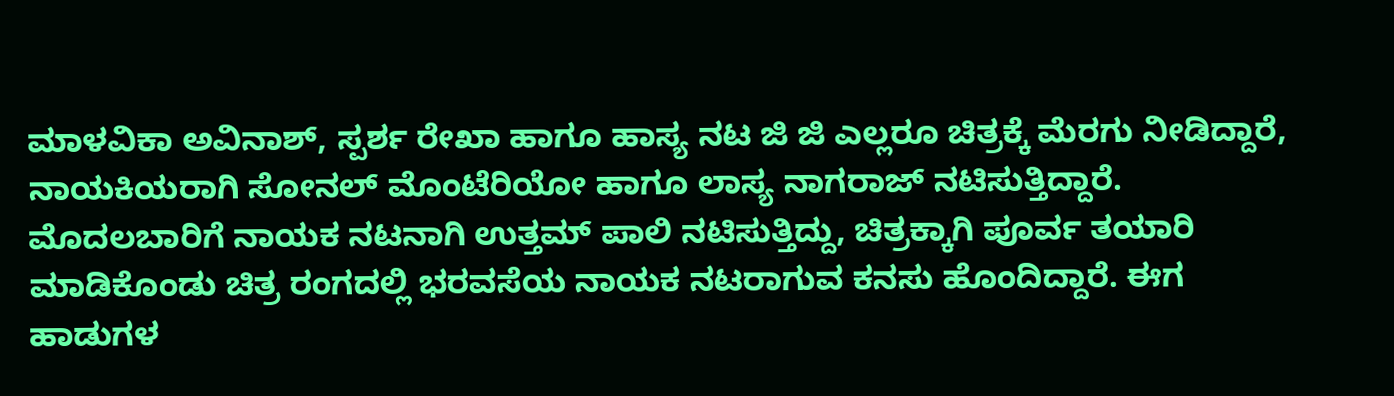ಮಾಳವಿಕಾ ಅವಿನಾಶ್, ಸ್ಪರ್ಶ ರೇಖಾ ಹಾಗೂ ಹಾಸ್ಯ ನಟ ಜಿ ಜಿ ಎಲ್ಲರೂ ಚಿತ್ರಕ್ಕೆ ಮೆರಗು ನೀಡಿದ್ದಾರೆ, ನಾಯಕಿಯರಾಗಿ ಸೋನಲ್ ಮೊಂಟೆರಿಯೋ ಹಾಗೂ ಲಾಸ್ಯ ನಾಗರಾಜ್ ನಟಿಸುತ್ತಿದ್ದಾರೆ. ಮೊದಲಬಾರಿಗೆ ನಾಯಕ ನಟನಾಗಿ ಉತ್ತಮ್ ಪಾಲಿ ನಟಿಸುತ್ತಿದ್ದು, ಚಿತ್ರಕ್ಕಾಗಿ ಪೂರ್ವ ತಯಾರಿ ಮಾಡಿಕೊಂಡು ಚಿತ್ರ ರಂಗದಲ್ಲಿ ಭರವಸೆಯ ನಾಯಕ ನಟರಾಗುವ ಕನಸು ಹೊಂದಿದ್ದಾರೆ. ಈಗ ಹಾಡುಗಳ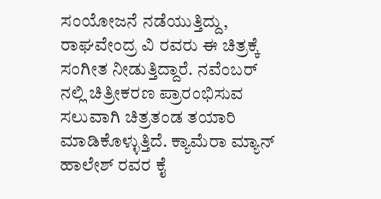ಸಂಯೋಜನೆ ನಡೆಯುತ್ತಿದ್ದು, ರಾಘವೇಂದ್ರ ವಿ ರವರು ಈ ಚಿತ್ರಕ್ಕೆ ಸಂಗೀತ ನೀಡುತ್ತಿದ್ದಾರೆ. ನವೆಂಬರ್ ನಲ್ಲಿ ಚಿತ್ರೀಕರಣ ಪ್ರಾರಂಭಿಸುವ ಸಲುವಾಗಿ ಚಿತ್ರತಂಡ ತಯಾರಿ ಮಾಡಿಕೊಳ್ಳುತ್ತಿದೆ. ಕ್ಯಾಮೆರಾ ಮ್ಯಾನ್ ಹಾಲೇಶ್ ರವರ ಕೈ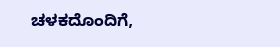ಚಳಕದೊಂದಿಗೆ,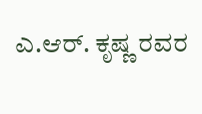ಎ.ಆರ್. ಕೃಷ್ಣ ರವರ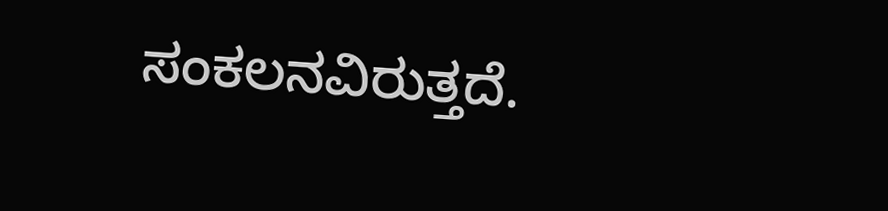ಸಂಕಲನವಿರುತ್ತದೆ.